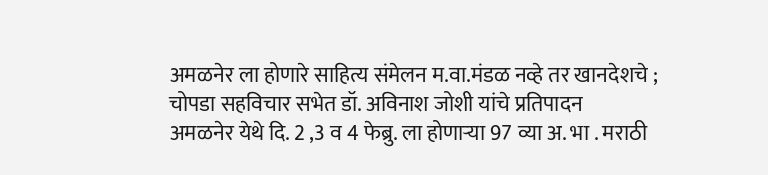अमळनेर ला होणारे साहित्य संमेलन म.वा.मंडळ नव्हे तर खानदेशचे ; चोपडा सहविचार सभेत डॉ. अविनाश जोशी यांचे प्रतिपादन
अमळनेर येथे दि. 2 ,3 व 4 फेब्रु. ला होणाऱ्या 97 व्या अ. भा . मराठी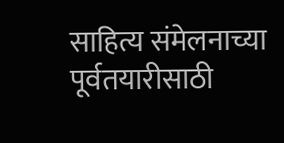साहित्य संमेलनाच्या पूर्वतयारीसाठी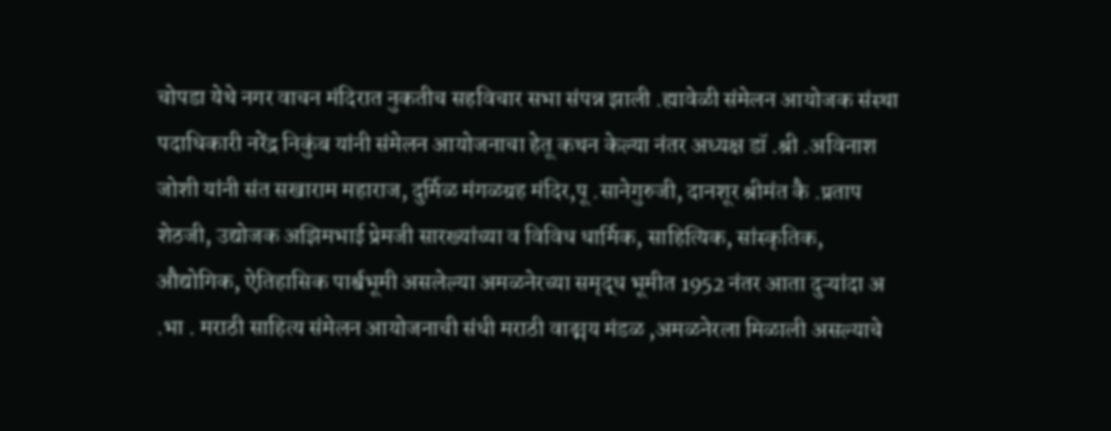चोपडा येथे नगर वाचन मंदिरात नुकतीच सहविचार सभा संपन्न झाली .ह्यावेळी संमेलन आयोजक संस्था पदाधिकारी नरेंद्र निकुंब यांनी संमेलन आयोजनाचा हेतू कथन केल्या नंतर अध्यक्ष डॉ .श्री .अविनाश जोशी यांनी संत सखाराम महाराज, दुर्मिळ मंगळग्रह मंदिर,पू .सानेगुरुजी, दानशूर श्रीमंत कै .प्रताप शेठजी, उद्योजक अझिमभाई प्रेमजी सारख्यांच्या व विविध धार्मिक, साहित्यिक, सांस्कृतिक, औद्योगिक, ऐतिहासिक पार्श्वभूमी असलेल्या अमळनेरच्या समृद्ध भूमीत 1952 नंतर आता दुऱ्यांदा अ .भा . मराठी साहित्य संमेलन आयोजनाची संधी मराठी वाङ्मय मंडळ ,अमळनेरला मिळाली असल्याचे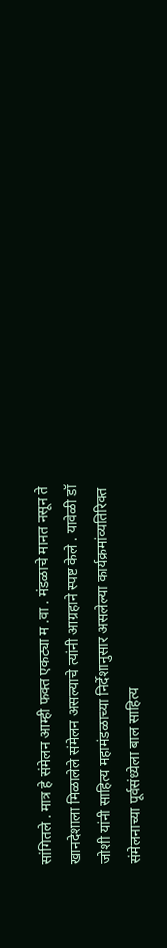सांगितले . मात्र हे संमेलन आम्ही फक्त एकट्या म .वा . मंडळाचे मानत नसून ते खानदेशाला मिळालेले संमेलन असल्याचे त्यांनी आग्रहाने स्पष्ट केले . यावेळी डॉ जोशी यांनी साहित्य महामंडळाच्या निर्देशानुसार असलेल्या कार्यक्रमांव्यतिरिक्त संमेलनाच्या पूर्वसंध्येला बाल साहित्य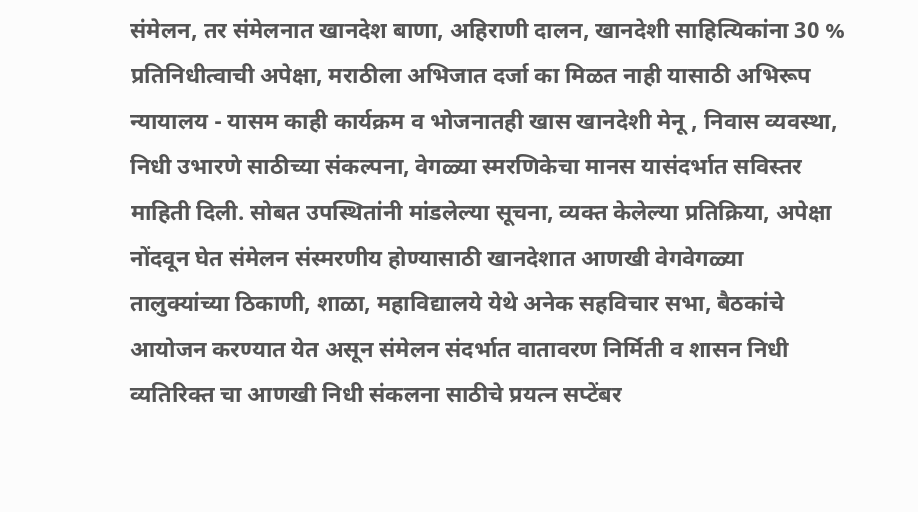संमेलन, तर संमेलनात खानदेश बाणा, अहिराणी दालन, खानदेशी साहित्यिकांना 30 % प्रतिनिधीत्वाची अपेक्षा, मराठीला अभिजात दर्जा का मिळत नाही यासाठी अभिरूप न्यायालय - यासम काही कार्यक्रम व भोजनातही खास खानदेशी मेनू , निवास व्यवस्था, निधी उभारणे साठीच्या संकल्पना, वेगळ्या स्मरणिकेचा मानस यासंदर्भात सविस्तर माहिती दिली. सोबत उपस्थितांनी मांडलेल्या सूचना, व्यक्त केलेल्या प्रतिक्रिया, अपेक्षा नोंदवून घेत संमेलन संस्मरणीय होण्यासाठी खानदेशात आणखी वेगवेगळ्या तालुक्यांच्या ठिकाणी, शाळा, महाविद्यालये येथे अनेक सहविचार सभा, बैठकांचे आयोजन करण्यात येत असून संमेलन संदर्भात वातावरण निर्मिती व शासन निधी व्यतिरिक्त चा आणखी निधी संकलना साठीचे प्रयत्न सप्टेंबर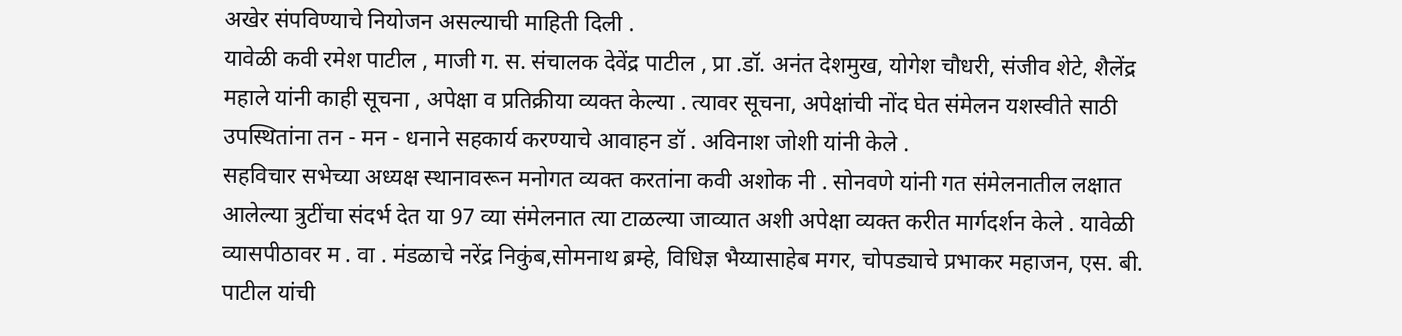अखेर संपविण्याचे नियोजन असल्याची माहिती दिली .
यावेळी कवी रमेश पाटील , माजी ग. स. संचालक देवेंद्र पाटील , प्रा .डॉ. अनंत देशमुख, योगेश चौधरी, संजीव शेटे, शैलेंद्र महाले यांनी काही सूचना , अपेक्षा व प्रतिक्रीया व्यक्त केल्या . त्यावर सूचना, अपेक्षांची नोंद घेत संमेलन यशस्वीते साठी उपस्थितांना तन - मन - धनाने सहकार्य करण्याचे आवाहन डॉ . अविनाश जोशी यांनी केले .
सहविचार सभेच्या अध्यक्ष स्थानावरून मनोगत व्यक्त करतांना कवी अशोक नी . सोनवणे यांनी गत संमेलनातील लक्षात आलेल्या त्रुटींचा संदर्भ देत या 97 व्या संमेलनात त्या टाळल्या जाव्यात अशी अपेक्षा व्यक्त करीत मार्गदर्शन केले . यावेळी व्यासपीठावर म . वा . मंडळाचे नरेंद्र निकुंब,सोमनाथ ब्रम्हे, विधिज्ञ भैय्यासाहेब मगर, चोपड्याचे प्रभाकर महाजन, एस. बी. पाटील यांची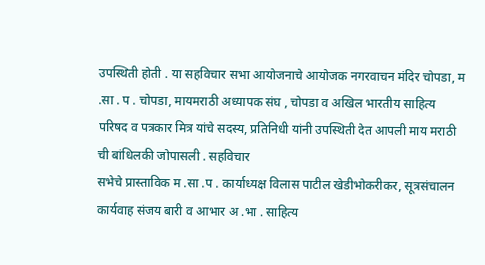उपस्थिती होती . या सहविचार सभा आयोजनाचे आयोजक नगरवाचन मंदिर चोपडा, म .सा . प . चोपडा, मायमराठी अध्यापक संघ , चोपडा व अखिल भारतीय साहित्य परिषद व पत्रकार मित्र यांचे सदस्य, प्रतिनिधी यांनी उपस्थिती देत आपली माय मराठी ची बांधिलकी जोपासली . सहविचार
सभेचे प्रास्ताविक म .सा .प . कार्याध्यक्ष विलास पाटील खेडीभोकरीकर, सूत्रसंचालन कार्यवाह संजय बारी व आभार अ .भा . साहित्य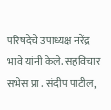परिषदेचे उपाध्यक्ष नरेंद्र भावे यांनी केले. सहविचार सभेस प्रा . संदीप पाटील,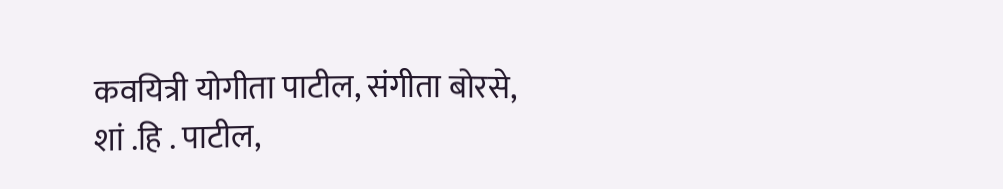कवयित्री योगीता पाटील, संगीता बोरसे, शां .हि . पाटील,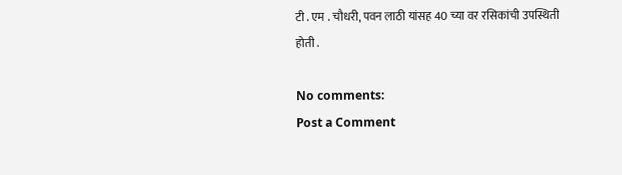टी . एम . चौधरी, पवन लाठी यांसह 40 च्या वर रसिकांची उपस्थिती होती .

No comments:
Post a Comment